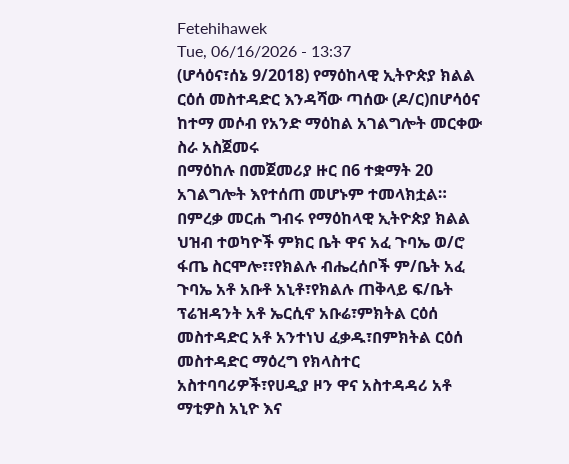Fetehihawek
Tue, 06/16/2026 - 13:37
(ሆሳዕና፣ሰኔ 9/2018) የማዕከላዊ ኢትዮጵያ ክልል ርዕሰ መስተዳድር እንዳሻው ጣሰው (ዶ/ር)በሆሳዕና ከተማ መሶብ የአንድ ማዕከል አገልግሎት መርቀው ስራ አስጀመሩ
በማዕከሉ በመጀመሪያ ዙር በ6 ተቋማት 20 አገልግሎት እየተሰጠ መሆኑም ተመላክቷል።
በምረቃ መርሐ ግብሩ የማዕከላዊ ኢትዮጵያ ክልል ህዝብ ተወካዮች ምክር ቤት ዋና አፈ ጉባኤ ወ/ሮ ፋጤ ስርሞሎ፣፣የክልሉ ብሔረሰቦች ም/ቤት አፈ ጉባኤ አቶ አቡቶ አኒቶ፣የክልሉ ጠቅላይ ፍ/ቤት ፕሬዝዳንት አቶ ኤርሲኖ አቡሬ፣ምክትል ርዕሰ መስተዳድር አቶ አንተነህ ፈቃዱ፣በምክትል ርዕሰ መስተዳድር ማዕረግ የክላስተር አስተባባሪዎች፣የሀዲያ ዞን ዋና አስተዳዳሪ አቶ ማቲዎስ አኒዮ እና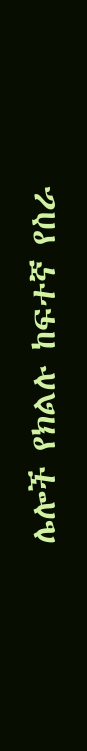ሌሎች የክልሉ ከፍተኛ የስራ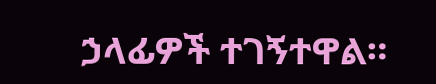ኃላፊዎች ተገኝተዋል።